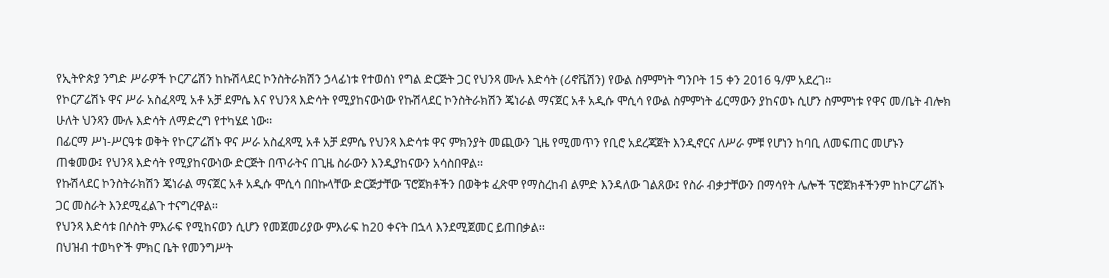የኢትዮጵያ ንግድ ሥራዎች ኮርፖሬሽን ከኩሽላደር ኮንስትራክሽን ኃላፊነቱ የተወሰነ የግል ድርጅት ጋር የህንጻ ሙሉ እድሳት (ሪኖቬሽን) የውል ስምምነት ግንቦት 15 ቀን 2016 ዓ/ም አደረገ፡፡
የኮርፖሬሽኑ ዋና ሥራ አስፈጻሚ አቶ አቻ ደምሴ እና የህንጻ እድሳት የሚያከናውነው የኩሽላደር ኮንስትራክሽን ጄነራል ማናጀር አቶ አዲሱ ሞሲሳ የውል ስምምነት ፊርማውን ያከናወኑ ሲሆን ስምምነቱ የዋና መ/ቤት ብሎክ ሁለት ህንጻን ሙሉ እድሳት ለማድረግ የተካሄደ ነው፡፡
በፊርማ ሥነ-ሥርዓቱ ወቅት የኮርፖሬሽኑ ዋና ሥራ አስፈጻሚ አቶ አቻ ደምሴ የህንጻ እድሳቱ ዋና ምክንያት መጪውን ጊዜ የሚመጥን የቢሮ አደረጃጀት እንዲኖርና ለሥራ ምቹ የሆነን ከባቢ ለመፍጠር መሆኑን ጠቁመው፤ የህንጻ እድሳት የሚያከናውነው ድርጅት በጥራትና በጊዜ ስራውን እንዲያከናውን አሳስበዋል፡፡
የኩሽላደር ኮንስትራክሽን ጄነራል ማናጀር አቶ አዲሱ ሞሲሳ በበኩላቸው ድርጅታቸው ፕሮጀክቶችን በወቅቱ ፈጽሞ የማስረከብ ልምድ እንዳለው ገልጸው፤ የስራ ብቃታቸውን በማሳየት ሌሎች ፕሮጀክቶችንም ከኮርፖሬሽኑ ጋር መስራት እንደሚፈልጉ ተናግረዋል፡፡
የህንጻ እድሳቱ በሶስት ምእራፍ የሚከናወን ሲሆን የመጀመሪያው ምእራፍ ከ20 ቀናት በኋላ እንደሚጀመር ይጠበቃል፡፡
በህዝብ ተወካዮች ምክር ቤት የመንግሥት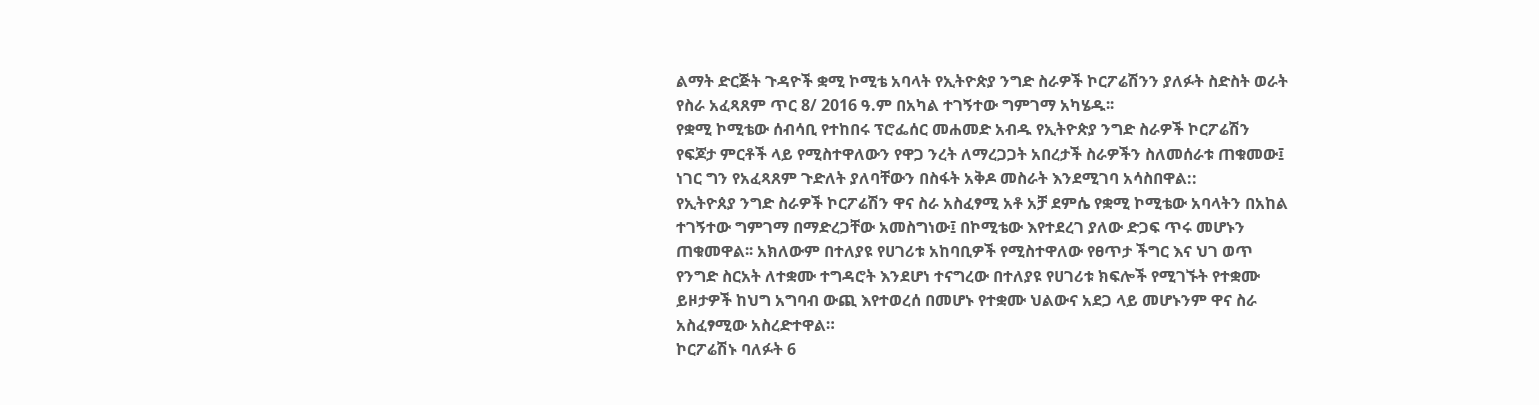ልማት ድርጅት ጉዳዮች ቋሚ ኮሚቴ አባላት የኢትዮጵያ ንግድ ስራዎች ኮርፖሬሽንን ያለፉት ስድስት ወራት የስራ አፈጻጸም ጥር 8/ 2016 ዓ.ም በአካል ተገኝተው ግምገማ አካሄዱ፡፡
የቋሚ ኮሚቴው ሰብሳቢ የተከበሩ ፕሮፌሰር መሐመድ አብዱ የኢትዮጵያ ንግድ ስራዎች ኮርፖሬሽን የፍጆታ ምርቶች ላይ የሚስተዋለውን የዋጋ ንረት ለማረጋጋት አበረታች ስራዎችን ስለመሰራቱ ጠቁመው፤ ነገር ግን የአፈጻጸም ጉድለት ያለባቸውን በስፋት አቅዶ መስራት እንደሚገባ አሳስበዋል::
የኢትዮጰያ ንግድ ስራዎች ኮርፖሬሽን ዋና ስራ አስፈፃሚ አቶ አቻ ደምሴ የቋሚ ኮሚቴው አባላትን በአከል ተገኝተው ግምገማ በማድረጋቸው አመስግነው፤ በኮሚቴው እየተደረገ ያለው ድጋፍ ጥሩ መሆኑን ጠቁመዋል፡፡ አክለውም በተለያዩ የሀገሪቱ አከባቢዎች የሚስተዋለው የፀጥታ ችግር እና ህገ ወጥ የንግድ ስርአት ለተቋሙ ተግዳሮት እንደሆነ ተናግረው በተለያዩ የሀገሪቱ ክፍሎች የሚገኙት የተቋሙ ይዞታዎች ከህግ አግባብ ውጪ እየተወረሰ በመሆኑ የተቋሙ ህልውና አደጋ ላይ መሆኑንም ዋና ስራ አስፈፃሚው አስረድተዋል።
ኮርፖሬሽኑ ባለፉት 6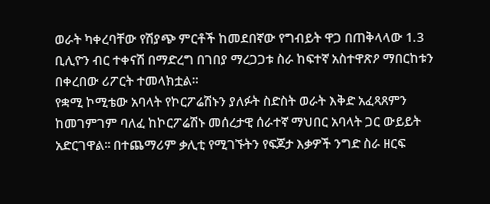ወራት ካቀረባቸው የሽያጭ ምርቶች ከመደበኛው የግብይት ዋጋ በጠቅላላው 1.3 ቢሊዮን ብር ተቀናሽ በማድረግ በገበያ ማረጋጋቱ ስራ ከፍተኛ አስተዋጽዖ ማበርከቱን በቀረበው ሪፖርት ተመላክቷል።
የቋሚ ኮሚቴው አባላት የኮርፖሬሽኑን ያለፉት ስድስት ወራት እቅድ አፈጻጸምን ከመገምገም ባለፈ ከኮርፖሬሽኑ መሰረታዊ ሰራተኛ ማህበር አባላት ጋር ውይይት አድርገዋል፡፡ በተጨማሪም ቃሊቲ የሚገኙትን የፍጆታ እቃዎች ንግድ ስራ ዘርፍ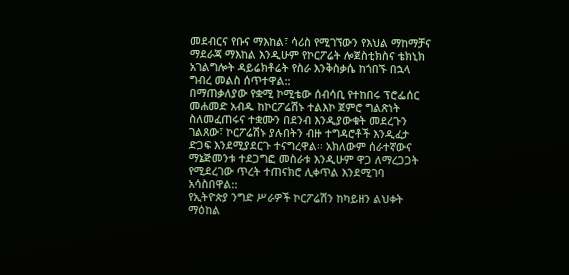መደብርና የቡና ማእከል፣ ሳሪስ የሚገኘውን የእህል ማከማቻና ማደራጃ ማእከል እንዲሁም የኮርፖሬት ሎጀስቲክስና ቴክኒክ አገልግሎት ዳይሬክቶሬት የስራ እንቅስቃሴ ከጎበኙ በኋላ ግብረ መልስ ሰጥተዋል::
በማጠቃለያው የቋሚ ኮሚቴው ሰብሳቢ የተከበሩ ፕሮፌሰር መሐመድ አብዱ ከኮርፖሬሽኑ ተልእኮ ጀምሮ ግልጽነት ስለመፈጠሩና ተቋሙን በደንብ እንዲያውቁት መደረጉን ገልጸው፣ ኮርፖሬሽኑ ያሉበትን ብዙ ተግዳሮቶች እንዲፈታ ድጋፍ እንደሚያደርጉ ተናግረዋል፡፡ አክለውም ሰራተኛውና ማኔጅመንቱ ተደጋግፎ መስራቱ እንዲሁም ዋጋ ለማረጋጋት የሚደረገው ጥረት ተጠናክሮ ሊቀጥል እንደሚገባ አሳስበዋል::
የኢትዮጵያ ንግድ ሥራዎች ኮርፖሬሽን ከካይዘን ልህቀት ማዕከል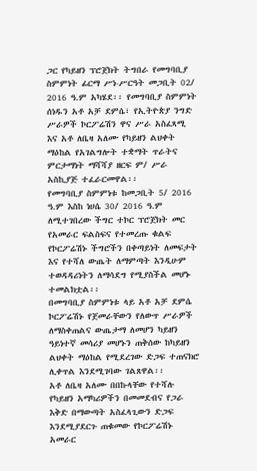ጋር የካይዘን ፕሮጀክት ትግበራ የመግባቢያ ስምምነት ፊርማ ሥነ-ሥርዓት መጋቢት 02/ 2016 ዓ.ም አካሄደ፡፡ የመግባቢያ ስምምነት ሰነዱን አቶ አቻ ደምሴ፣ የኢትዮጵያ ንግድ ሥራዎች ኮርፖሬሽን ዋና ሥራ አስፈጻሚ እና አቶ ለቤዛ አለሙ የካይዘን ልህቀት ማዕከል የአገልግሎት ተቋማት ጥራትና ምርታማነት ማሻሻያ ዘርፍ ም/ ሥራ አስኪያጅ ተፈራርመዋል፡፡
የመግባቢያ ስምምነቱ ከመጋቢት 5/ 2016 ዓ.ም እስከ ነሀሴ 30/ 2016 ዓ.ም ለሚተገበረው ችግር ተኮር ፕሮጀክት መር የአመራር ፍልስፍና የተመረጡ ቁልፍ የኮርፖሬሽኑ ችግሮችን በቀጣይነት ለመፍታት እና የተሻለ ውጤት ለማምጣት እንዲሁም ተወዳዳሪነትን ለማሳደግ የሚያስችል መሆኑ ተመልክቷል፡፡
በመግባቢያ ስምምነቱ ላይ አቶ አቻ ደምሴ ኮርፖሬሽኑ የጀመራቸውን የለውጥ ሥራዎች ለማስቀጠልና ውጤታማ ለመሆን ካይዘን ዓይነተኛ መሳሪያ መሆኑን ጠቅሰው ከካይዘን ልህቀት ማዕከል የሚደረገው ድጋፍ ተጠናክሮ ሊቀጥል እንደሚገባው ገልጸዋል፡፡
አቶ ለቤዛ አለሙ በበኩላቸው የተሻሉ የካይዘን አማካሪዎችን በመመደብና የጋራ እቅድ በማውጣት አስፈላጊውን ድጋፍ እንደሚያደርጉ ጠቁመው የኮርፖሬሽኑ አመራር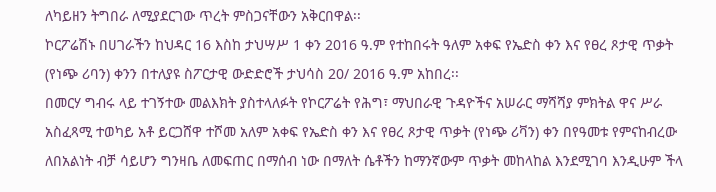ለካይዘን ትግበራ ለሚያደርገው ጥረት ምስጋናቸውን አቅርበዋል፡፡
ኮርፖሬሽኑ በሀገራችን ከህዳር 16 እስከ ታህሣሥ 1 ቀን 2016 ዓ.ም የተከበሩት ዓለም አቀፍ የኤድስ ቀን እና የፀረ ጾታዊ ጥቃት (የነጭ ሪባን) ቀንን በተለያዩ ስፖርታዊ ውድድሮች ታህሳስ 20/ 2016 ዓ.ም አከበረ፡፡
በመርሃ ግብሩ ላይ ተገኝተው መልእክት ያስተላለፉት የኮርፖሬት የሕግ፣ ማህበራዊ ጉዳዮችና አሠራር ማሻሻያ ምክትል ዋና ሥራ አስፈጻሚ ተወካይ አቶ ይርጋሸዋ ተሾመ አለም አቀፍ የኤድስ ቀን እና የፀረ ጾታዊ ጥቃት (የነጭ ሪቫን) ቀን በየዓመቱ የምናከብረው ለበአልነት ብቻ ሳይሆን ግንዛቤ ለመፍጠር በማሰብ ነው በማለት ሴቶችን ከማንኛውም ጥቃት መከላከል እንደሚገባ እንዲሁም ችላ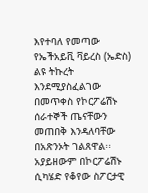እየተባለ የመጣው የኤችአይቪ ቫይረስ (ኤድስ) ልዩ ትኩረት እንደሚያስፈልገው በመጥቀስ የኮርፖሬሽኑ ሰራተኞች ጤናቸውን መጠበቅ እንዳለባቸው በአጽንኦት ገልጸዋል፡፡ አያይዘውም በኮርፖሬሽኑ ሲካሄድ የቆየው ስፖርታዊ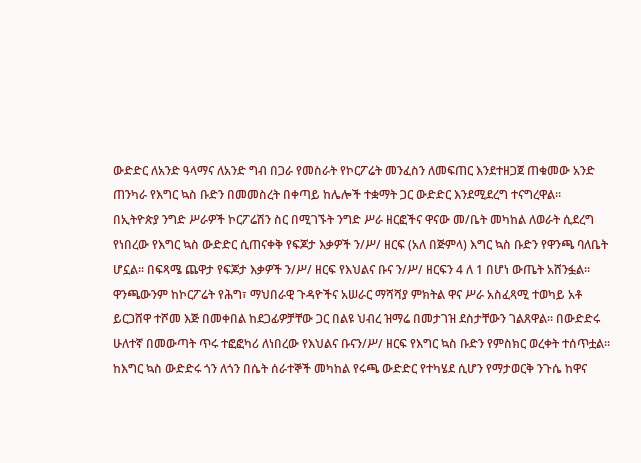ውድድር ለአንድ ዓላማና ለአንድ ግብ በጋራ የመስራት የኮርፖሬት መንፈስን ለመፍጠር እንደተዘጋጀ ጠቁመው አንድ ጠንካራ የእግር ኳስ ቡድን በመመስረት በቀጣይ ከሌሎች ተቋማት ጋር ውድድር እንደሚደረግ ተናግረዋል፡፡
በኢትዮጵያ ንግድ ሥራዎች ኮርፖሬሽን ስር በሚገኙት ንግድ ሥራ ዘርፎችና ዋናው መ/ቤት መካከል ለወራት ሲደረግ የነበረው የእግር ኳስ ውድድር ሲጠናቀቅ የፍጆታ እቃዎች ን/ሥ/ ዘርፍ (አለ በጅምላ) እግር ኳስ ቡድን የዋንጫ ባለቤት ሆኗል፡፡ በፍጻሜ ጨዋታ የፍጆታ እቃዎች ን/ሥ/ ዘርፍ የእህልና ቡና ን/ሥ/ ዘርፍን 4 ለ 1 በሆነ ውጤት አሸንፏል፡፡ ዋንጫውንም ከኮርፖሬት የሕግ፣ ማህበራዊ ጉዳዮችና አሠራር ማሻሻያ ምክትል ዋና ሥራ አስፈጻሚ ተወካይ አቶ ይርጋሸዋ ተሾመ እጅ በመቀበል ከደጋፊዎቻቸው ጋር በልዩ ህብረ ዝማሬ በመታገዝ ደስታቸውን ገልጸዋል፡፡ በውድድሩ ሁለተኛ በመውጣት ጥሩ ተፎፎካሪ ለነበረው የእህልና ቡናን/ሥ/ ዘርፍ የእግር ኳስ ቡድን የምስክር ወረቀት ተሰጥቷል፡፡
ከእግር ኳስ ውድድሩ ጎን ለጎን በሴት ሰራተኞች መካከል የሩጫ ውድድር የተካሄደ ሲሆን የማታወርቅ ንጉሴ ከዋና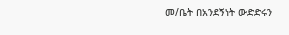መ/ቤት በአንደኝነት ውድድሩን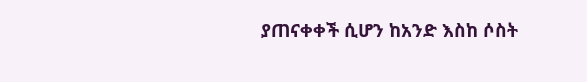ያጠናቀቀች ሲሆን ከአንድ እስከ ሶስት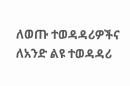ለወጡ ተወዳዳሪዎችና ለአንድ ልዩ ተወዳዳሪ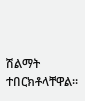ሽልማት ተበርክቶላቸዋል፡፡